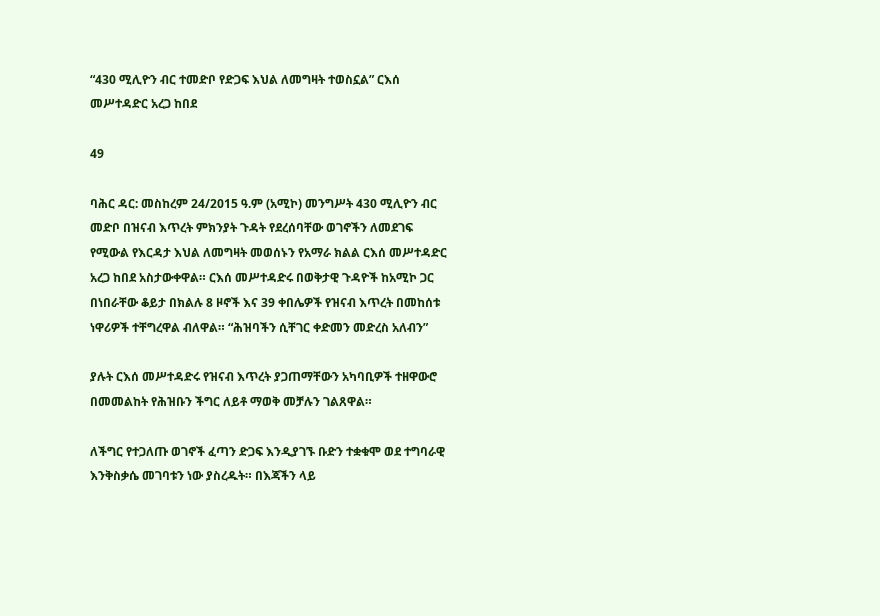“430 ሚሊዮን ብር ተመድቦ የድጋፍ እህል ለመግዛት ተወስኗል” ርእሰ መሥተዳድር አረጋ ከበደ

49

ባሕር ዳር: መስከረም 24/2015 ዓ.ም (አሚኮ) መንግሥት 430 ሚሊዮን ብር መድቦ በዝናብ እጥረት ምክንያት ጉዳት የደረሰባቸው ወገኖችን ለመደገፍ የሚውል የእርዳታ እህል ለመግዛት መወሰኑን የአማራ ክልል ርእሰ መሥተዳድር አረጋ ከበደ አስታውቀዋል። ርእሰ መሥተዳድሩ በወቅታዊ ጉዳዮች ከአሚኮ ጋር በነበራቸው ቆይታ በክልሉ 8 ዞኖች እና 39 ቀበሌዎች የዝናብ እጥረት በመከሰቱ ነዋሪዎች ተቸግረዋል ብለዋል። “ሕዝባችን ሲቸገር ቀድመን መድረስ አለብን”

ያሉት ርእሰ መሥተዳድሩ የዝናብ እጥረት ያጋጠማቸውን አካባቢዎች ተዘዋውሮ በመመልከት የሕዝቡን ችግር ለይቶ ማወቅ መቻሉን ገልጸዋል።

ለችግር የተጋለጡ ወገኖች ፈጣን ድጋፍ እንዲያገኙ ቡድን ተቋቁሞ ወደ ተግባራዊ እንቅስቃሴ መገባቱን ነው ያስረዱት። በእጃችን ላይ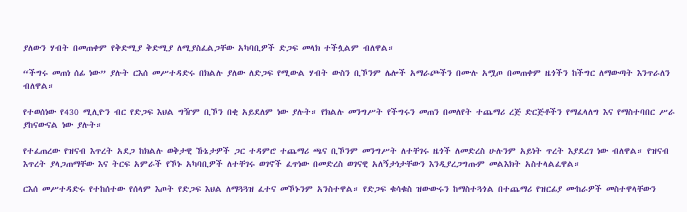ያለውን ሃብት በመጠቀም የቅድሚያ ቅድሚያ ለሚያስፈልጋቸው አካባቢዎች ድጋፍ መላክ ተችሏልም ብለዋል።

“ችግሩ መጠነ ሰፊ ነው” ያሉት ርእሰ መሥተዳድሩ በክልሉ ያለው ለድጋፍ የሚውል ሃብት ውስን ቢኾንም ሌሎች አማራጮችን በሙሉ አሟጦ በመጠቀም ዜጎችን ከችግር ለማውጣት እንጥራለን ብለዋል።

የተወሰነው የ430 ሚሊዮን ብር የድጋፍ እህል ግዥም ቢኾን በቂ አይደለም ነው ያሉት። የክልሉ መንግሥት የችግሩን መጠን በመለየት ተጨማሪ ረጅ ድርጅቶችን የማፈላለግ እና የማስተባበር ሥራ ያከናውናል ነው ያሉት።

የተፈጠረው የዝናብ እጥረት አደጋ ከክልሉ ወቅታዊ ኹኔታዎች ጋር ተዳምሮ ተጨማሪ ጫና ቢኾንም መንግሥት ለተቸገሩ ዜጎች ለመድረስ ሁሉንም አይነት ጥረት እያደረገ ነው ብለዋል። የዝናብ እጥረት ያላጋጠማቸው እና ትርፍ አምራች የኾኑ አካባቢዎች ለተቸገሩ ወገኖች ፈጥነው በመድረስ ወገናዊ አለኝታነታቸውን እንዲያረጋግጡም መልእክት አስተላልፈዋል።

ርእሰ መሥተዳድሩ የተከሰተው የሰላም እጦት የድጋፍ እህል ለማጓጓዝ ፈተና መኾኑንም አንስተዋል። የድጋፍ ቁሳቁስ ዝውውሩን ከማስተጓጎል በተጨማሪ የዝርፊያ ሙከራዎች መስተዋላቸውን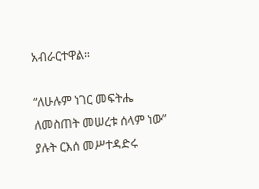አብራርተዋል።

“ለሁሉም ነገር መፍትሔ ለመስጠት መሠረቱ ሰላም ነው” ያሉት ርእሰ መሥተዳድሩ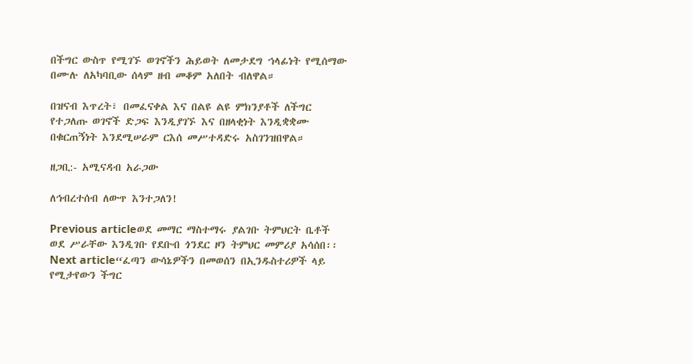በችግር ውስጥ የሚገኙ ወገኖችን ሕይወት ለመታደግ ኀላፊነት የሚሰማው በሙሉ ለአካባቢው ሰላም ዘብ መቆም አለበት ብለዋል።

በዝናብ እጥረት፣ በመፈናቀል እና በልዩ ልዩ ምክንያቶች ለችግር የተጋለጡ ወገኖች ድጋፍ እንዲያገኙ እና በዘላቂነት እንዲቋቋሙ በቁርጠኝነት እንደሚሠራም ርእሰ መሥተዳድሩ አስገንዝበዋል።

ዘጋቢ:- አሚናዳብ አራጋው

ለኅብረተሰብ ለውጥ እንተጋለን!

Previous articleወደ መማር ማስተማሩ ያልገቡ ትምህርት ቤቶች ወደ ሥራቸው እንዲገቡ የደቡብ ጎንደር ዞን ትምህር መምሪያ አሳሰበ፡፡
Next article“ፈጣን ውሳኔዎችን በመወሰን በኢንዱስተሪዎች ላይ የሚታየውን ችግር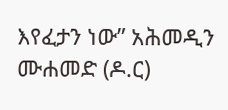እየፈታን ነው” አሕመዲን ሙሐመድ (ዶ.ር)